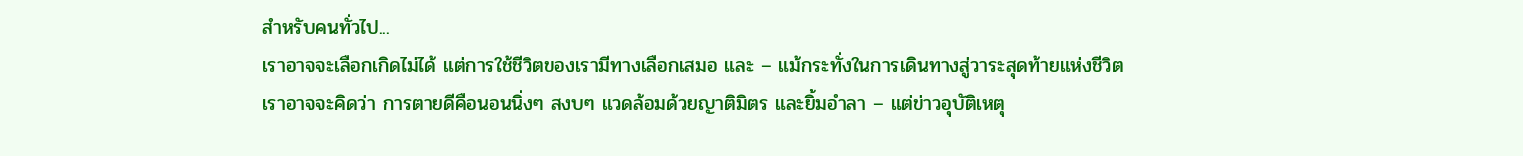สำหรับคนทั่วไป...
เราอาจจะเลือกเกิดไม่ได้ แต่การใช้ชีวิตของเรามีทางเลือกเสมอ และ – แม้กระทั่งในการเดินทางสู่วาระสุดท้ายแห่งชีวิต
เราอาจจะคิดว่า การตายดีคือนอนนิ่งๆ สงบๆ แวดล้อมด้วยญาติมิตร และยิ้มอำลา – แต่ข่าวอุบัติเหตุ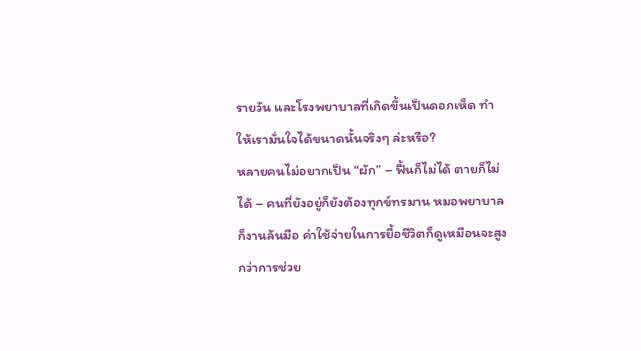รายวัน และโรงพยาบาลที่เกิดขึ้นเป็นดอกเห็ด ทำให้เรามั่นใจได้ขนาดนั้นจริงๆ ล่ะหรือ?
หลายคนไม่อยากเป็น “ผัก” – ฟื้นก็ไม่ได้ ตายก็ไม่ได้ – คนที่ยังอยู่ก็ยังต้องทุกข์ทรมาน หมอพยาบาลก็งานล้นมือ ค่าใช้จ่ายในการยื้อชีวิตก็ดูเหมือนจะสูงกว่าการช่วย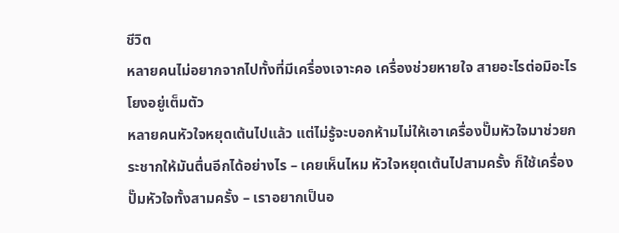ชีวิต
หลายคนไม่อยากจากไปทั้งที่มีเครื่องเจาะคอ เครื่องช่วยหายใจ สายอะไรต่อมิอะไร โยงอยู่เต็มตัว
หลายคนหัวใจหยุดเต้นไปแล้ว แต่ไม่รู้จะบอกห้ามไม่ให้เอาเครื่องปั๊มหัวใจมาช่วยกระชากให้มันตื่นอีกได้อย่างไร – เคยเห็นไหม หัวใจหยุดเต้นไปสามครั้ง ก็ใช้เครื่องปั๊มหัวใจทั้งสามครั้ง – เราอยากเป็นอ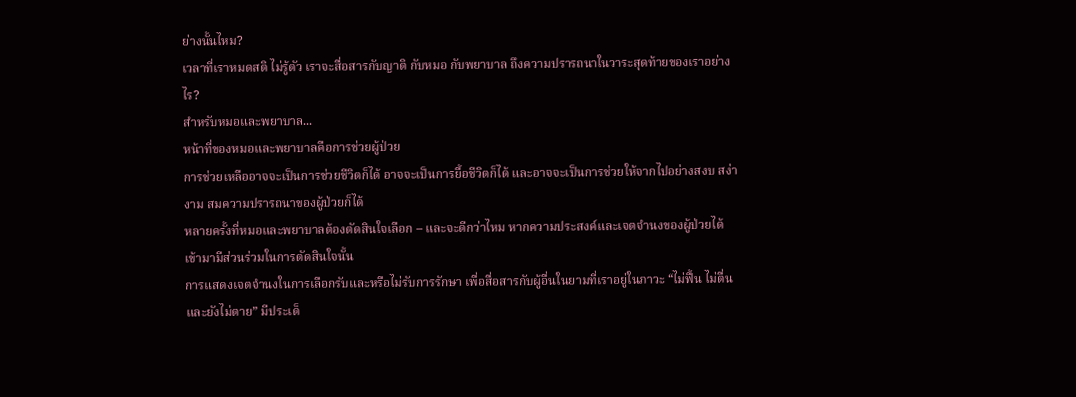ย่างนั้นไหม?
เวลาที่เราหมดสติ ไม่รู้ตัว เราจะสื่อสารกับญาติ กับหมอ กับพยาบาล ถึงความปรารถนาในวาระสุดท้ายของเราอย่างไร?
สำหรับหมอและพยาบาล...
หน้าที่ของหมอและพยาบาลคือการช่วยผู้ป่วย
การช่วยเหลืออาจจะเป็นการช่วยชีวิตก็ได้ อาจจะเป็นการยื้อชีวิตก็ได้ และอาจจะเป็นการช่วยให้จากไปอย่างสงบ สง่างาม สมความปรารถนาของผู้ป่วยก็ได้
หลายครั้งที่หมอและพยาบาลต้องตัดสินใจเลือก – และจะดีกว่าไหม หากความประสงค์และเจตจำนงของผู้ป่วยได้เข้ามามีส่วนร่วมในการตัดสินใจนั้น
การแสดงเจตจำนงในการเลือกรับและหรือไม่รับการรักษา เพื่อสื่อสารกับผู้อื่นในยามที่เราอยู่ในภาวะ “ไม่ฟื้น ไม่ตื่น และยังไม่ตาย” มีประเด็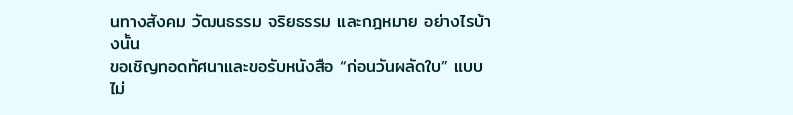นทางสังคม วัฒนธรรม จริยธรรม และกฎหมาย อย่างไรบ้างนั้น
ขอเชิญทอดทัศนาและขอรับหนังสือ “ก่อนวันผลัดใบ” แบบไม่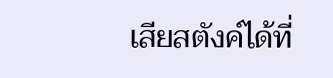เสียสตังค์ได้ที่